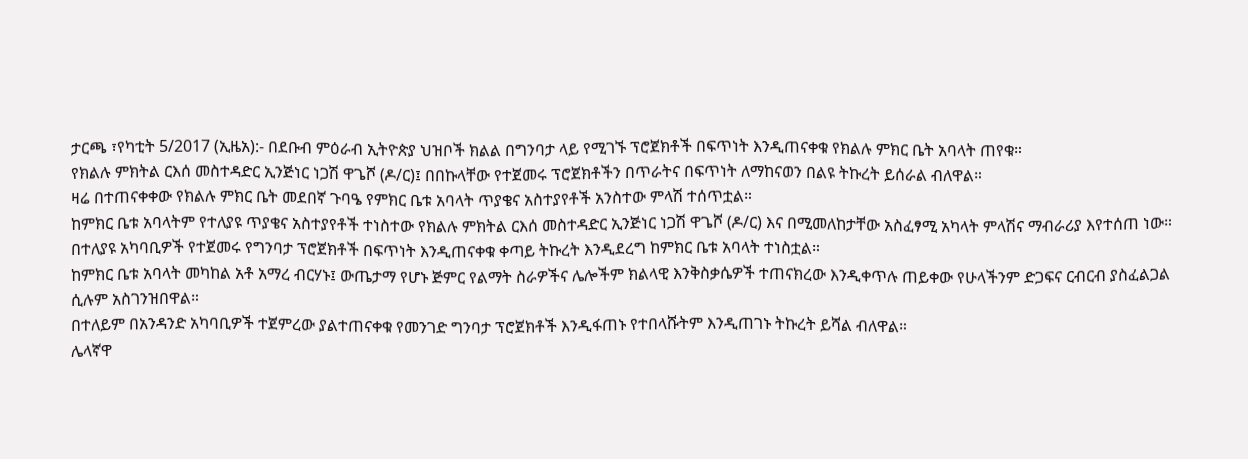ታርጫ ፣የካቲት 5/2017 (ኢዜአ):- በደቡብ ምዕራብ ኢትዮጵያ ህዝቦች ክልል በግንባታ ላይ የሚገኙ ፕሮጀክቶች በፍጥነት እንዲጠናቀቁ የክልሉ ምክር ቤት አባላት ጠየቁ።
የክልሉ ምክትል ርእሰ መስተዳድር ኢንጅነር ነጋሽ ዋጌሾ (ዶ/ር)፤ በበኩላቸው የተጀመሩ ፕሮጀክቶችን በጥራትና በፍጥነት ለማከናወን በልዩ ትኩረት ይሰራል ብለዋል።
ዛሬ በተጠናቀቀው የክልሉ ምክር ቤት መደበኛ ጉባዔ የምክር ቤቱ አባላት ጥያቄና አስተያየቶች አንስተው ምላሽ ተሰጥቷል።
ከምክር ቤቱ አባላትም የተለያዩ ጥያቄና አስተያየቶች ተነስተው የክልሉ ምክትል ርእሰ መስተዳድር ኢንጅነር ነጋሽ ዋጌሾ (ዶ/ር) እና በሚመለከታቸው አስፈፃሚ አካላት ምላሽና ማብራሪያ እየተሰጠ ነው።
በተለያዩ አካባቢዎች የተጀመሩ የግንባታ ፕሮጀክቶች በፍጥነት እንዲጠናቀቁ ቀጣይ ትኩረት እንዲደረግ ከምክር ቤቱ አባላት ተነስቷል።
ከምክር ቤቱ አባላት መካከል አቶ አማረ ብርሃኑ፤ ውጤታማ የሆኑ ጅምር የልማት ስራዎችና ሌሎችም ክልላዊ እንቅስቃሴዎች ተጠናክረው እንዲቀጥሉ ጠይቀው የሁላችንም ድጋፍና ርብርብ ያስፈልጋል ሲሉም አስገንዝበዋል።
በተለይም በአንዳንድ አካባቢዎች ተጀምረው ያልተጠናቀቁ የመንገድ ግንባታ ፕሮጀክቶች እንዲፋጠኑ የተበላሹትም እንዲጠገኑ ትኩረት ይሻል ብለዋል።
ሌላኛዋ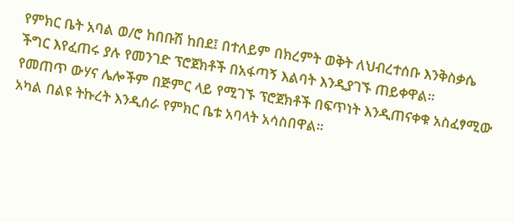የምክር ቤት አባል ወ/ሮ ከበቡሽ ከበደ፤ በተለይም በክረምት ወቅት ለህብረተሰቡ እንቅስቃሴ ችግር እየፈጠሩ ያሉ የመንገድ ፕሮጀክቶች በአፋጣኝ እልባት እንዲያገኙ ጠይቀዋል።
የመጠጥ ውሃና ሌሎችም በጅምር ላይ የሚገኙ ፕሮጀክቶች በፍጥነት እንዲጠናቀቁ አስፈፃሚው አካል በልዩ ትኩረት እንዲሰራ የምክር ቤቱ አባላት አሳስበዋል።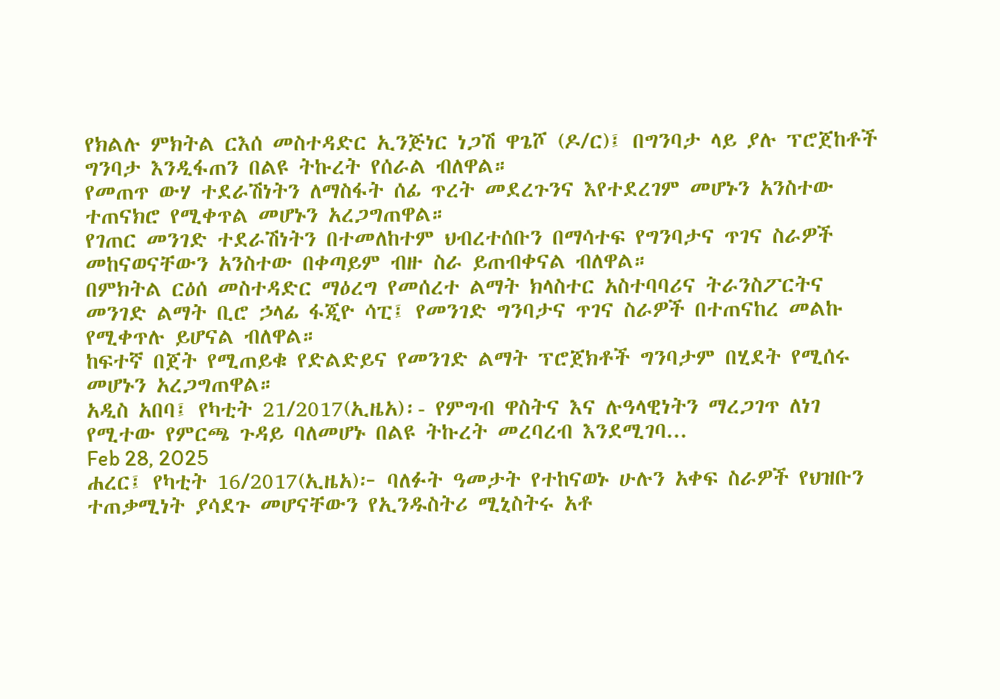የክልሉ ምክትል ርእሰ መስተዳድር ኢንጅነር ነጋሽ ዋጌሾ (ዶ/ር)፤ በግንባታ ላይ ያሉ ፕሮጀከቶች ግንባታ እንዲፋጠን በልዩ ትኩረት የሰራል ብለዋል።
የመጠጥ ውሃ ተደራሽነትን ለማስፋት ሰፊ ጥረት መደረጉንና እየተደረገም መሆኑን አንስተው ተጠናክሮ የሚቀጥል መሆኑን አረጋግጠዋል።
የገጠር መንገድ ተደራሽነትን በተመለከተም ህብረተሰቡን በማሳተፍ የግንባታና ጥገና ስራዎች መከናወናቸውን አንስተው በቀጣይም ብዙ ስራ ይጠብቀናል ብለዋል።
በምክትል ርዕሰ መስተዳድር ማዕረግ የመሰረተ ልማት ክላስተር አስተባባሪና ትራንስፖርትና መንገድ ልማት ቢሮ ኃላፊ ፋጂዮ ሳፒ፤ የመንገድ ግንባታና ጥገና ስራዎች በተጠናከረ መልኩ የሚቀጥሉ ይሆናል ብለዋል።
ከፍተኛ በጀት የሚጠይቁ የድልድይና የመንገድ ልማት ፕሮጀክቶች ግንባታም በሂደት የሚሰሩ መሆኑን አረጋግጠዋል።
አዲስ አበባ፤ የካቲት 21/2017(ኢዜአ)፡- የምግብ ዋስትና እና ሉዓላዊነትን ማረጋገጥ ለነገ የሚተው የምርጫ ጉዳይ ባለመሆኑ በልዩ ትኩረት መረባረብ እንደሚገባ...
Feb 28, 2025
ሐረር፤ የካቲት 16/2017(ኢዜአ)፦ ባለፉት ዓመታት የተከናወኑ ሁሉን አቀፍ ስራዎች የህዝቡን ተጠቃሚነት ያሳደጉ መሆናቸውን የኢንዱስትሪ ሚኒስትሩ አቶ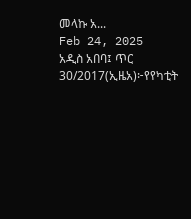መላኩ አ...
Feb 24, 2025
አዲስ አበባ፤ ጥር 30/2017(ኢዜአ)፦የየካቲት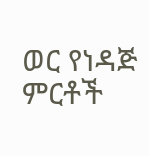ወር የነዳጅ ምርቶች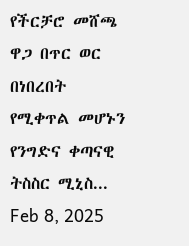የችርቻሮ መሸጫ ዋጋ በጥር ወር በነበረበት የሚቀጥል መሆኑን የንግድና ቀጣናዊ ትስስር ሚኒስ...
Feb 8, 2025